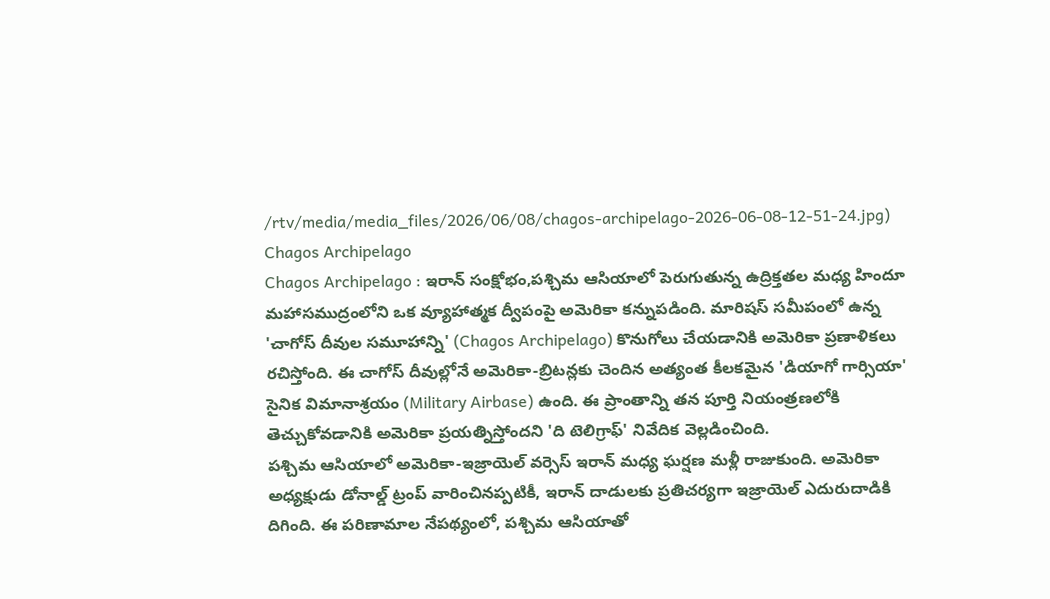/rtv/media/media_files/2026/06/08/chagos-archipelago-2026-06-08-12-51-24.jpg)
Chagos Archipelago
Chagos Archipelago : ఇరాన్ సంక్షోభం,పశ్చిమ ఆసియాలో పెరుగుతున్న ఉద్రిక్తతల మధ్య హిందూ మహాసముద్రంలోని ఒక వ్యూహాత్మక ద్వీపంపై అమెరికా కన్నుపడింది. మారిషస్ సమీపంలో ఉన్న 'చాగోస్ దీవుల సమూహాన్ని' (Chagos Archipelago) కొనుగోలు చేయడానికి అమెరికా ప్రణాళికలు రచిస్తోంది. ఈ చాగోస్ దీవుల్లోనే అమెరికా-బ్రిటన్లకు చెందిన అత్యంత కీలకమైన 'డియాగో గార్సియా' సైనిక విమానాశ్రయం (Military Airbase) ఉంది. ఈ ప్రాంతాన్ని తన పూర్తి నియంత్రణలోకి తెచ్చుకోవడానికి అమెరికా ప్రయత్నిస్తోందని 'ది టెలిగ్రాఫ్' నివేదిక వెల్లడించింది.
పశ్చిమ ఆసియాలో అమెరికా-ఇజ్రాయెల్ వర్సెస్ ఇరాన్ మధ్య ఘర్షణ మళ్లీ రాజుకుంది. అమెరికా అధ్యక్షుడు డోనాల్డ్ ట్రంప్ వారించినప్పటికీ, ఇరాన్ దాడులకు ప్రతిచర్యగా ఇజ్రాయెల్ ఎదురుదాడికి దిగింది. ఈ పరిణామాల నేపథ్యంలో, పశ్చిమ ఆసియాతో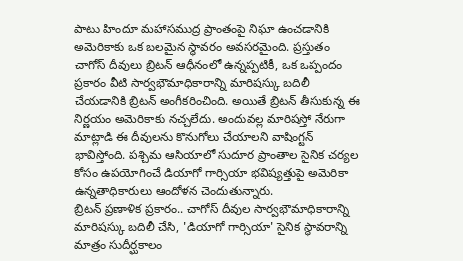పాటు హిందూ మహాసముద్ర ప్రాంతంపై నిఘా ఉంచడానికి అమెరికాకు ఒక బలమైన స్థావరం అవసరమైంది. ప్రస్తుతం చాగోస్ దీవులు బ్రిటన్ ఆధీనంలో ఉన్నప్పటికీ, ఒక ఒప్పందం ప్రకారం వీటి సార్వభౌమాధికారాన్ని మారిషస్కు బదిలీ చేయడానికి బ్రిటన్ అంగీకరించింది. అయితే బ్రిటన్ తీసుకున్న ఈ నిర్ణయం అమెరికాకు నచ్చలేదు. అందువల్ల మారిషస్తో నేరుగా మాట్లాడి ఈ దీవులను కొనుగోలు చేయాలని వాషింగ్టన్ భావిస్తోంది. పశ్చిమ ఆసియాలో సుదూర ప్రాంతాల సైనిక చర్యల కోసం ఉపయోగించే డియాగో గార్సియా భవిష్యత్తుపై అమెరికా ఉన్నతాధికారులు ఆందోళన చెందుతున్నారు.
బ్రిటన్ ప్రణాళిక ప్రకారం.. చాగోస్ దీవుల సార్వభౌమాధికారాన్ని మారిషస్కు బదిలీ చేసి, 'డియాగో గార్సియా' సైనిక స్థావరాన్ని మాత్రం సుదీర్ఘకాలం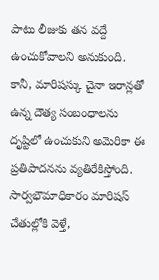పాటు లీజుకు తన వద్దే ఉంచుకోవాలని అనుకుంది. కానీ, మారిషస్కు చైనా ఇరాన్లతో ఉన్న దౌత్య సంబంధాలను దృష్టిలో ఉంచుకుని అమెరికా ఈ ప్రతిపాదనను వ్యతిరేకిస్తోంది. సార్వభౌమాధికారం మారిషస్ చేతుల్లోకి వెళ్తే,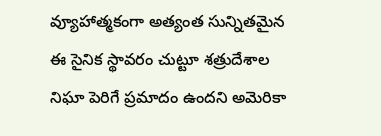వ్యూహాత్మకంగా అత్యంత సున్నితమైన ఈ సైనిక స్థావరం చుట్టూ శత్రుదేశాల నిఘా పెరిగే ప్రమాదం ఉందని అమెరికా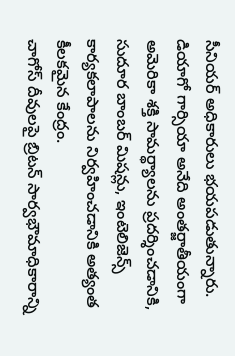సీనియర్ అధికారులు భయపడుతున్నారు. డియాగో గార్సియా అనేది అంతర్జాతీయంగా అమెరికా శక్తి సామర్థ్యాలను ప్రదర్శించడానికి, సుదూర బాంబర్ మిషన్లు, ఇంటెలిజెన్స్ కార్యకలాపాలను నిర్వహించడానికి అత్యంత కీలకమైన కేంద్రం.
చాగోస్ దీవులపై బ్రిటన్ సార్వభౌమాధికారాన్ని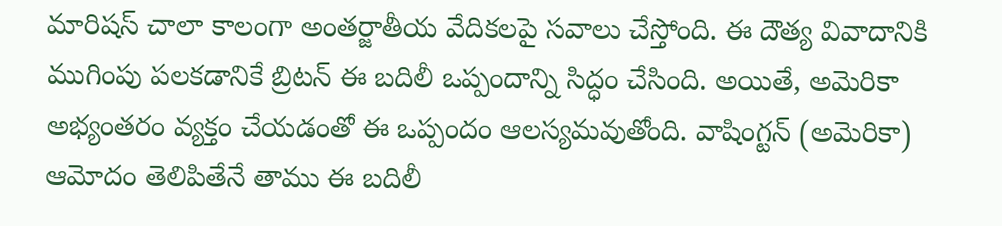మారిషస్ చాలా కాలంగా అంతర్జాతీయ వేదికలపై సవాలు చేస్తోంది. ఈ దౌత్య వివాదానికి ముగింపు పలకడానికే బ్రిటన్ ఈ బదిలీ ఒప్పందాన్ని సిద్ధం చేసింది. అయితే, అమెరికా అభ్యంతరం వ్యక్తం చేయడంతో ఈ ఒప్పందం ఆలస్యమవుతోంది. వాషింగ్టన్ (అమెరికా) ఆమోదం తెలిపితేనే తాము ఈ బదిలీ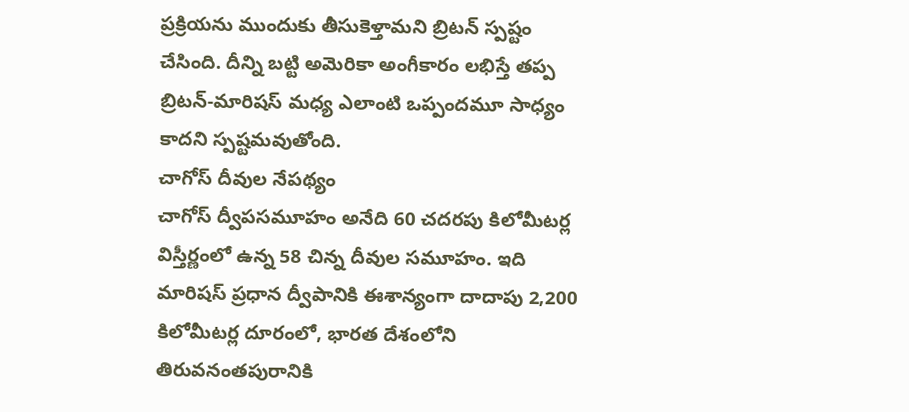ప్రక్రియను ముందుకు తీసుకెళ్తామని బ్రిటన్ స్పష్టం చేసింది. దీన్ని బట్టి అమెరికా అంగీకారం లభిస్తే తప్ప బ్రిటన్-మారిషస్ మధ్య ఎలాంటి ఒప్పందమూ సాధ్యం కాదని స్పష్టమవుతోంది.
చాగోస్ దీవుల నేపథ్యం
చాగోస్ ద్వీపసమూహం అనేది 60 చదరపు కిలోమీటర్ల విస్తీర్ణంలో ఉన్న 58 చిన్న దీవుల సమూహం. ఇది మారిషస్ ప్రధాన ద్వీపానికి ఈశాన్యంగా దాదాపు 2,200 కిలోమీటర్ల దూరంలో, భారత దేశంలోని తిరువనంతపురానికి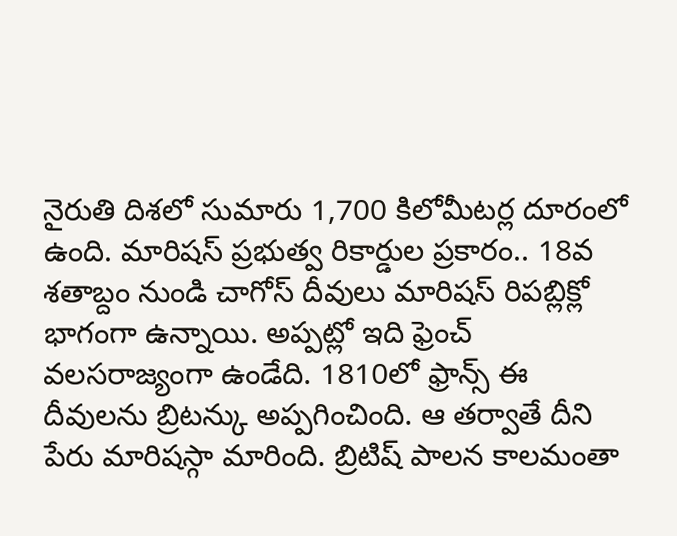నైరుతి దిశలో సుమారు 1,700 కిలోమీటర్ల దూరంలో ఉంది. మారిషస్ ప్రభుత్వ రికార్డుల ప్రకారం.. 18వ శతాబ్దం నుండి చాగోస్ దీవులు మారిషస్ రిపబ్లిక్లో భాగంగా ఉన్నాయి. అప్పట్లో ఇది ఫ్రెంచ్ వలసరాజ్యంగా ఉండేది. 1810లో ఫ్రాన్స్ ఈ దీవులను బ్రిటన్కు అప్పగించింది. ఆ తర్వాతే దీని పేరు మారిషస్గా మారింది. బ్రిటిష్ పాలన కాలమంతా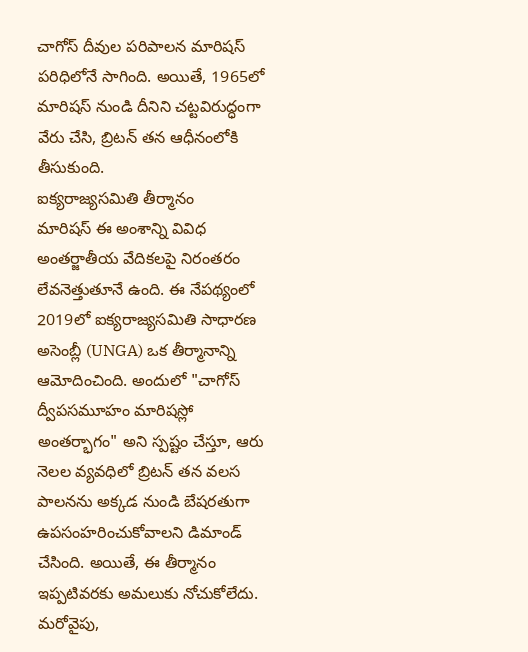చాగోస్ దీవుల పరిపాలన మారిషస్ పరిధిలోనే సాగింది. అయితే, 1965లో మారిషస్ నుండి దీనిని చట్టవిరుద్ధంగా వేరు చేసి, బ్రిటన్ తన ఆధీనంలోకి తీసుకుంది.
ఐక్యరాజ్యసమితి తీర్మానం
మారిషస్ ఈ అంశాన్ని వివిధ అంతర్జాతీయ వేదికలపై నిరంతరం లేవనెత్తుతూనే ఉంది. ఈ నేపథ్యంలో 2019లో ఐక్యరాజ్యసమితి సాధారణ అసెంబ్లీ (UNGA) ఒక తీర్మానాన్ని ఆమోదించింది. అందులో "చాగోస్ ద్వీపసమూహం మారిషస్లో అంతర్భాగం" అని స్పష్టం చేస్తూ, ఆరు నెలల వ్యవధిలో బ్రిటన్ తన వలస పాలనను అక్కడ నుండి బేషరతుగా ఉపసంహరించుకోవాలని డిమాండ్ చేసింది. అయితే, ఈ తీర్మానం ఇప్పటివరకు అమలుకు నోచుకోలేదు. మరోవైపు,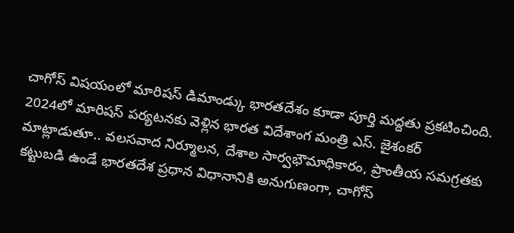చాగోస్ విషయంలో మారిషస్ డిమాండ్కు భారతదేశం కూడా పూర్తి మద్దతు ప్రకటించింది. 2024లో మారిషస్ పర్యటనకు వెళ్లిన భారత విదేశాంగ మంత్రి ఎస్. జైశంకర్ మాట్లాడుతూ.. వలసవాద నిర్మూలన, దేశాల సార్వభౌమాధికారం, ప్రాంతీయ సమగ్రతకు కట్టుబడి ఉండే భారతదేశ ప్రధాన విధానానికి అనుగుణంగా, చాగోస్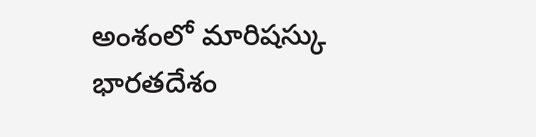అంశంలో మారిషస్కు భారతదేశం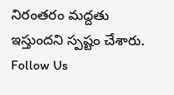నిరంతరం మద్దతు ఇస్తుందని స్పష్టం చేశారు.
Follow Us